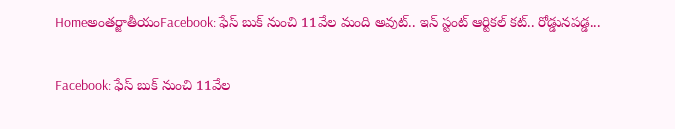Homeఅంతర్జాతీయంFacebook: ఫేస్ బుక్ నుంచి 11వేల మంది అవుట్.. ఇన్ స్టంట్ ఆర్టికల్ కట్.. రోడ్డునపడ్డ...

Facebook: ఫేస్ బుక్ నుంచి 11వేల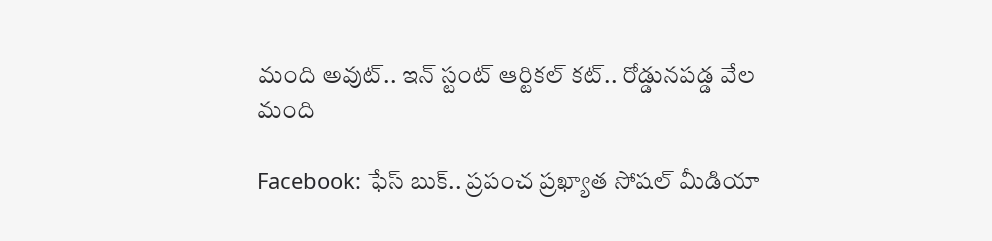మంది అవుట్.. ఇన్ స్టంట్ ఆర్టికల్ కట్.. రోడ్డునపడ్డ వేల మంది

Facebook: ఫేస్ బుక్.. ప్రపంచ ప్రఖ్యాత సోషల్ మీడియా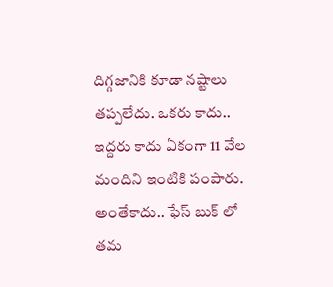దిగ్గజానికి కూడా నష్టాలు తప్పలేదు. ఒకరు కాదు.. ఇద్దరు కాదు ఏకంగా 11 వేల మందిని ఇంటికి పంపారు. అంతేకాదు.. ఫేస్ బుక్ లో తమ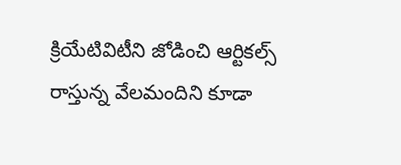క్రియేటివిటీని జోడించి ఆర్టికల్స్ రాస్తున్న వేలమందిని కూడా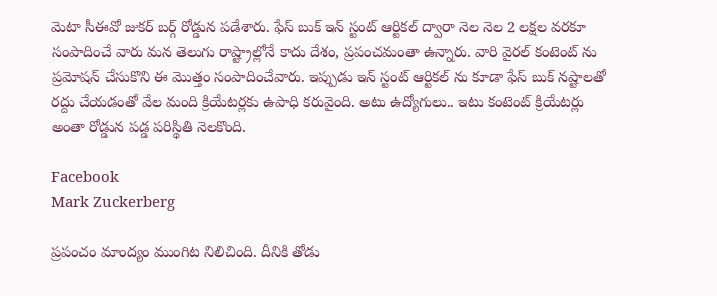మెటా సీఈవో జుకర్ బర్గ్ రోడ్డున పడేశారు. ఫేస్ బుక్ ఇన్ స్టంట్ ఆర్టికల్ ద్వారా నెల నెల 2 లక్షల వరకూ సంపాదించే వారు మన తెలుగు రాష్ట్రాల్లోనే కాదు దేశం, ప్రపంచమంతా ఉన్నారు. వారి వైరల్ కంటెంట్ ను ప్రమోషన్ చేసుకొని ఈ మొత్తం సంపాదించేవారు. ఇప్పుడు ఇన్ స్టంట్ ఆర్టికల్ ను కూడా ఫేస్ బుక్ నష్టాలతో రద్దు చేయడంతో వేల మంది క్రియేటర్లకు ఉపాధి కరువైంది. అటు ఉద్యోగులు.. ఇటు కంటెంట్ క్రియేటర్లు అంతా రోడ్డున పడ్డ పరిస్థితి నెలకొంది.

Facebook
Mark Zuckerberg

ప్రపంచం మాంద్యం ముంగిట నిలిచింది. దీనికి తోడు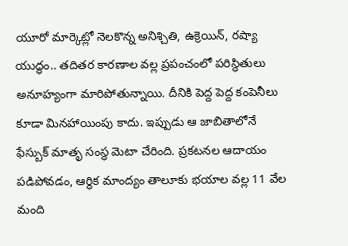యూరో మార్కెట్లో నెలకొన్న అనిశ్చితి, ఉక్రెయిన్, రష్యా యుద్ధం.. తదితర కారణాల వల్ల ప్రపంచంలో పరిస్థితులు అనూహ్యంగా మారిపోతున్నాయి. దీనికి పెద్ద పెద్ద కంపెనీలు కూడా మినహాయింపు కాదు. ఇప్పుడు ఆ జాబితాలోనే ఫేస్బుక్ మాతృ సంస్థ మెటా చేరింది. ప్రకటనల ఆదాయం పడిపోవడం, ఆర్థిక మాంద్యం తాలూకు భయాల వల్ల 11 వేల మంది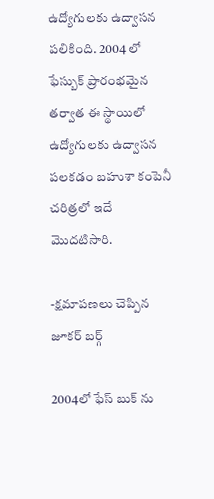ఉద్యోగులకు ఉద్వాసన పలికింది. 2004 లో ఫేస్బుక్ ప్రారంభమైన తర్వాత ఈ స్థాయిలో ఉద్యోగులకు ఉద్వాసన పలకడం బహుశా కంపెనీ చరిత్రలో ఇదే మొదటిసారి.

-క్షమాపణలు చెప్పిన జూకర్ బర్గ్

2004లో ఫేస్ బుక్ ను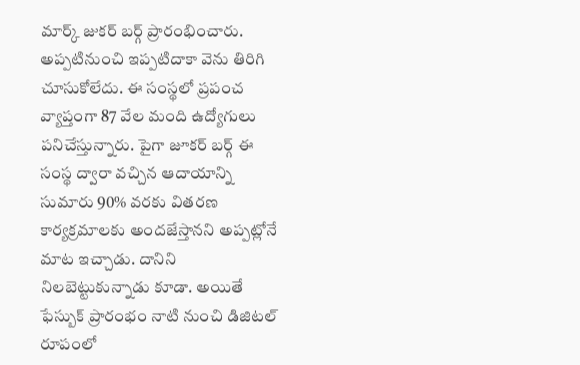మార్క్ జుకర్ బర్గ్ ప్రారంభించారు. అప్పటినుంచి ఇప్పటిదాకా వెను తిరిగి చూసుకోలేదు. ఈ సంస్థలో ప్రపంచ వ్యాప్తంగా 87 వేల మంది ఉద్యోగులు పనిచేస్తున్నారు. పైగా జూకర్ బర్గ్ ఈ సంస్థ ద్వారా వచ్చిన ఆదాయాన్ని సుమారు 90% వరకు వితరణ కార్యక్రమాలకు అందజేస్తానని అప్పట్లోనే మాట ఇచ్చాడు. దానిని నిలబెట్టుకున్నాడు కూడా. అయితే ఫేస్బుక్ ప్రారంభం నాటి నుంచి డిజిటల్ రూపంలో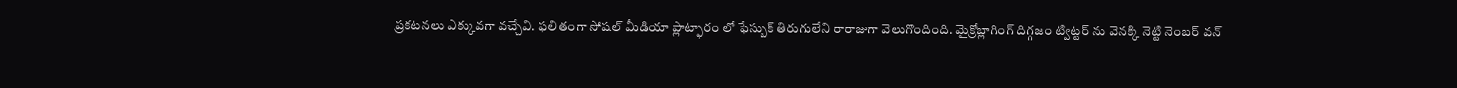ప్రకటనలు ఎక్కువగా వచ్చేవి. ఫలితంగా సోషల్ మీడియా ప్లాట్ఫారం లో ఫేస్బుక్ తిరుగులేని రారాజుగా వెలుగొందింది. మైక్రోబ్లాగింగ్ దిగ్గజం ట్విట్టర్ ను వెనక్కి నెట్టి నెంబర్ వన్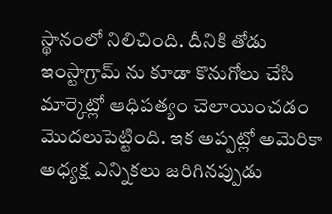స్థానంలో నిలిచింది. దీనికి తోడు ఇంస్టాగ్రామ్ ను కూడా కొనుగోలు చేసి మార్కెట్లో ఆధిపత్యం చెలాయించడం మొదలుపెట్టింది. ఇక అప్పట్లో అమెరికా అధ్యక్ష ఎన్నికలు జరిగినప్పుడు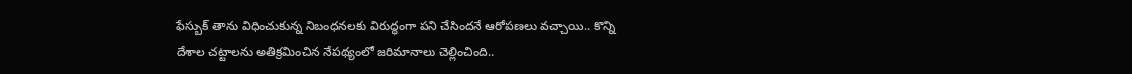ఫేస్బుక్ తాను విధించుకున్న నిబంధనలకు విరుద్ధంగా పని చేసిందనే ఆరోపణలు వచ్చాయి.. కొన్ని దేశాల చట్టాలను అతిక్రమించిన నేపథ్యంలో జరిమానాలు చెల్లించింది..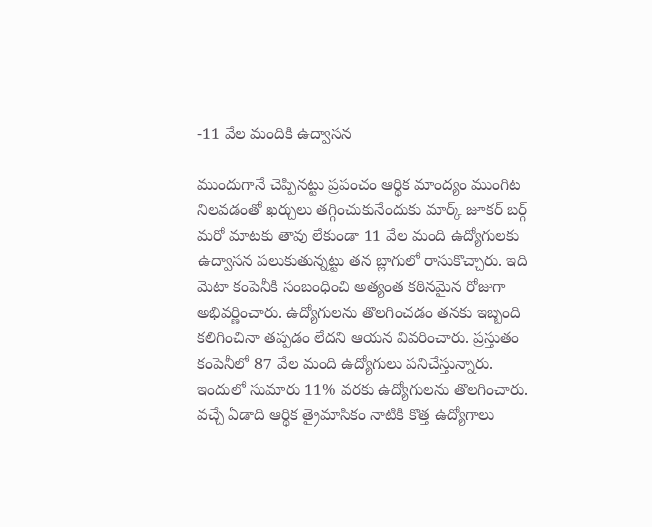-11 వేల మందికి ఉద్వాసన

ముందుగానే చెప్పినట్టు ప్రపంచం ఆర్థిక మాంద్యం ముంగిట నిలవడంతో ఖర్చులు తగ్గించుకునేందుకు మార్క్ జూకర్ బర్గ్ మరో మాటకు తావు లేకుండా 11 వేల మంది ఉద్యోగులకు ఉద్వాసన పలుకుతున్నట్టు తన బ్లాగులో రాసుకొచ్చారు. ఇది మెటా కంపెనీకి సంబంధించి అత్యంత కఠినమైన రోజుగా అభివర్ణించారు. ఉద్యోగులను తొలగించడం తనకు ఇబ్బంది కలిగించినా తప్పడం లేదని ఆయన వివరించారు. ప్రస్తుతం కంపెనీలో 87 వేల మంది ఉద్యోగులు పనిచేస్తున్నారు. ఇందులో సుమారు 11% వరకు ఉద్యోగులను తొలగించారు. వచ్చే ఏడాది ఆర్థిక త్రైమాసికం నాటికి కొత్త ఉద్యోగాలు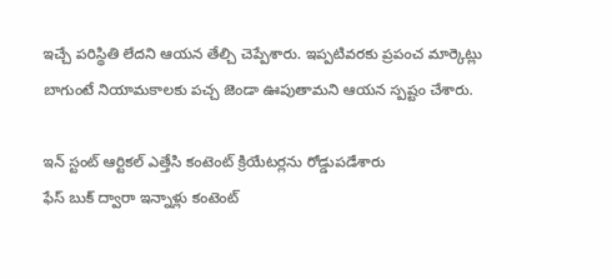ఇచ్చే పరిస్థితి లేదని ఆయన తేల్చి చెప్పేశారు. ఇప్పటివరకు ప్రపంచ మార్కెట్లు బాగుంటే నియామకాలకు పచ్చ జెండా ఊపుతామని ఆయన స్పష్టం చేశారు.

ఇన్ స్టంట్ ఆర్టికల్ ఎత్తేసి కంటెంట్ క్రియేటర్లను రోడ్డుపడేశారు
ఫేస్ బుక్ ద్వారా ఇన్నాళ్లు కంటెంట్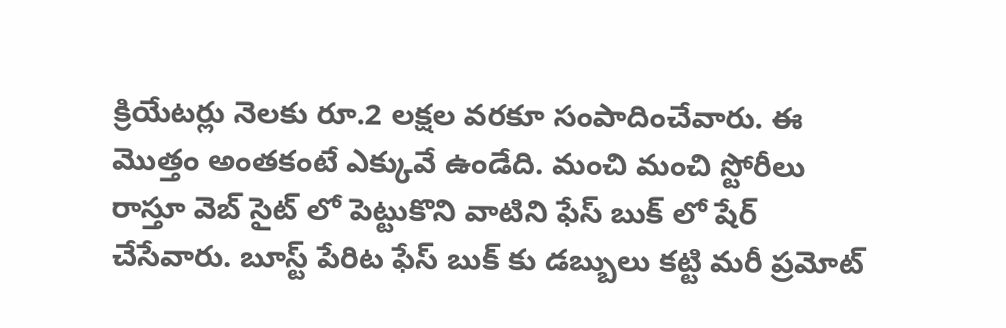క్రియేటర్లు నెలకు రూ.2 లక్షల వరకూ సంపాదించేవారు. ఈ మొత్తం అంతకంటే ఎక్కువే ఉండేది. మంచి మంచి స్టోరీలు రాస్తూ వెబ్ సైట్ లో పెట్టుకొని వాటిని ఫేస్ బుక్ లో షేర్ చేసేవారు. బూస్ట్ పేరిట ఫేస్ బుక్ కు డబ్బులు కట్టి మరీ ప్రమోట్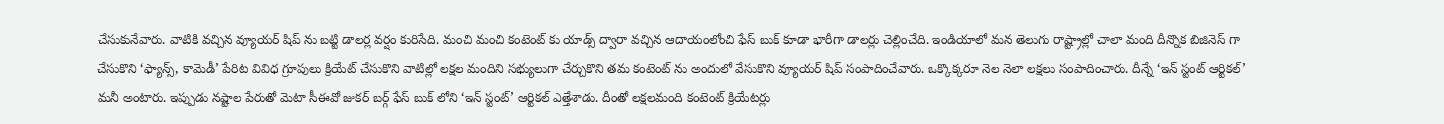చేసుకునేవారు. వాటికి వచ్చిన వ్యూయర్ షిప్ ను బట్టి డాలర్ల వర్షం కురిసేది. మంచి మంచి కంటెంట్ కు యాడ్స్ ద్వారా వచ్చిన ఆదాయంలోంచి ఫేస్ బుక్ కూడా భారీగా డాలర్లు చెల్లించేది. ఇండియాలో మన తెలుగు రాష్ట్రాల్లో చాలా మంది దీన్నొక బిజినెస్ గా చేసుకొని ‘ఫ్యాన్స్, కామెడీ’ పేరిట వివిధ గ్రూపులు క్రియేట్ చేసుకొని వాటిల్లో లక్షల మందిని సభ్యులుగా చేర్చుకొని తమ కంటెంట్ ను అందులో వేసుకొని వ్యూయర్ షిప్ సంపాదించేవారు. ఒక్కొక్కరూ నెల నెలా లక్షలు సంపాదించారు. దీన్నే ‘ఇన్ స్టంట్ ఆర్టికల్’ మనీ అంటారు. ఇప్పుడు నష్టాల పేరుతో మెటా సీఈవో జుకర్ బర్గ్ ఫేస్ బుక్ లోని ‘ఇన్ స్టంట్’ ఆర్టికల్ ఎత్తేశాడు. దీంతో లక్షలమంది కంటెంట్ క్రియేటర్లు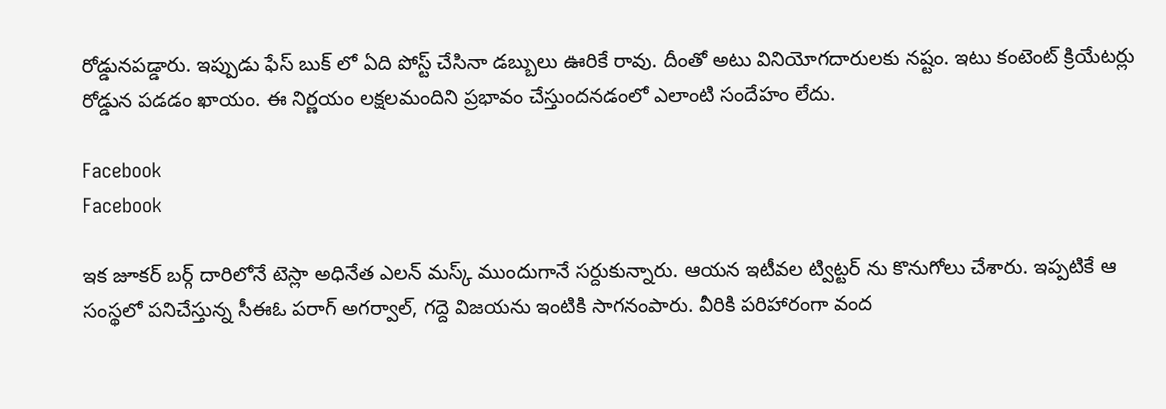రోడ్డునపడ్డారు. ఇప్పుడు ఫేస్ బుక్ లో ఏది పోస్ట్ చేసినా డబ్బులు ఊరికే రావు. దీంతో అటు వినియోగదారులకు నష్టం. ఇటు కంటెంట్ క్రియేటర్లు రోడ్డున పడడం ఖాయం. ఈ నిర్ణయం లక్షలమందిని ప్రభావం చేస్తుందనడంలో ఎలాంటి సందేహం లేదు.

Facebook
Facebook

ఇక జూకర్ బర్గ్ దారిలోనే టెస్లా అధినేత ఎలన్ మస్క్ ముందుగానే సర్దుకున్నారు. ఆయన ఇటీవల ట్విట్టర్ ను కొనుగోలు చేశారు. ఇప్పటికే ఆ సంస్థలో పనిచేస్తున్న సీఈఓ పరాగ్ అగర్వాల్, గద్దె విజయను ఇంటికి సాగనంపారు. వీరికి పరిహారంగా వంద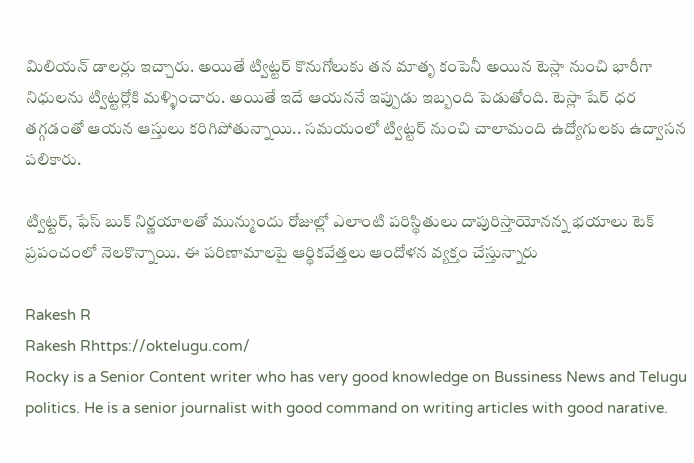మిలియన్ డాలర్లు ఇచ్చారు. అయితే ట్విట్టర్ కొనుగోలుకు తన మాతృ కంపెనీ అయిన టెస్లా నుంచి భారీగా నిధులను ట్విట్టర్లోకి మళ్ళించారు. అయితే ఇదే ఆయననే ఇప్పుడు ఇబ్బంది పెడుతోంది. టెస్లా షేర్ ధర తగ్గడంతో ఆయన ఆస్తులు కరిగిపోతున్నాయి.. సమయంలో ట్విట్టర్ నుంచి చాలామంది ఉద్యోగులకు ఉద్వాసన పలికారు.

ట్విట్టర్, ఫేస్ బుక్ నిర్ణయాలతో మున్ముందు రోజుల్లో ఎలాంటి పరిస్థితులు దాపురిస్తాయోనన్న భయాలు టెక్ ప్రపంచంలో నెలకొన్నాయి. ఈ పరిణామాలపై ఆర్థికవేత్తలు ఆందోళన వ్యక్తం చేస్తున్నారు

Rakesh R
Rakesh Rhttps://oktelugu.com/
Rocky is a Senior Content writer who has very good knowledge on Bussiness News and Telugu politics. He is a senior journalist with good command on writing articles with good narative.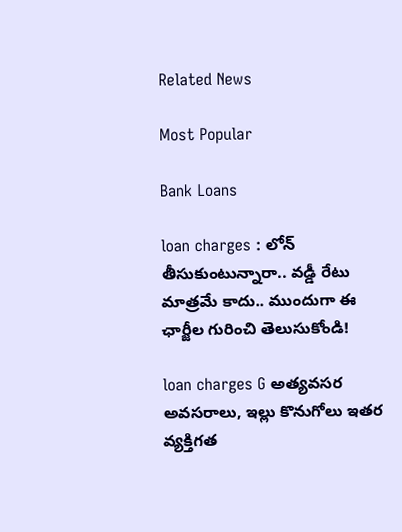Related News

Most Popular

Bank Loans

loan charges : లోన్ తీసుకుంటున్నారా.. వడ్డీ రేటు మాత్రమే కాదు.. ముందుగా ఈ ఛార్జీల గురించి తెలుసుకోండి!

loan charges G అత్యవసర అవసరాలు, ఇల్లు కొనుగోలు ఇతర వ్యక్తిగత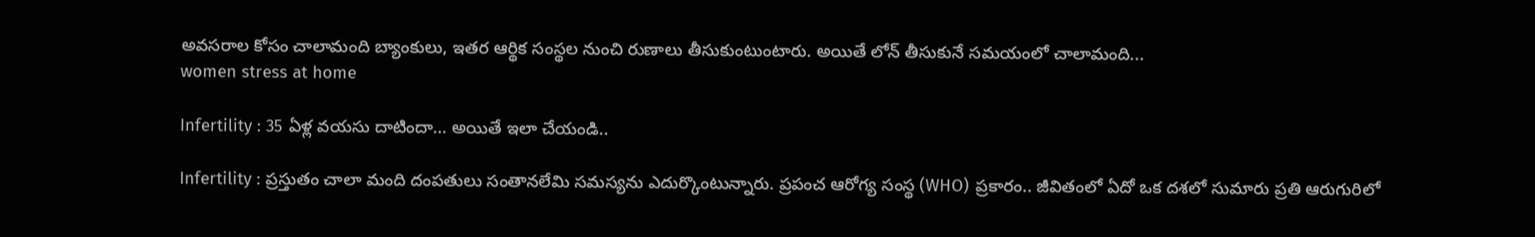అవసరాల కోసం చాలామంది బ్యాంకులు, ఇతర ఆర్థిక సంస్థల నుంచి రుణాలు తీసుకుంటుంటారు. అయితే లోన్ తీసుకునే సమయంలో చాలామంది...
women stress at home

Infertility : 35 ఏళ్ల వయసు దాటిందా… అయితే ఇలా చేయండి..

Infertility : ప్రస్తుతం చాలా మంది దంపతులు సంతానలేమి సమస్యను ఎదుర్కొంటున్నారు. ప్రపంచ ఆరోగ్య సంస్థ (WHO) ప్రకారం.. జీవితంలో ఏదో ఒక దశలో సుమారు ప్రతి ఆరుగురిలో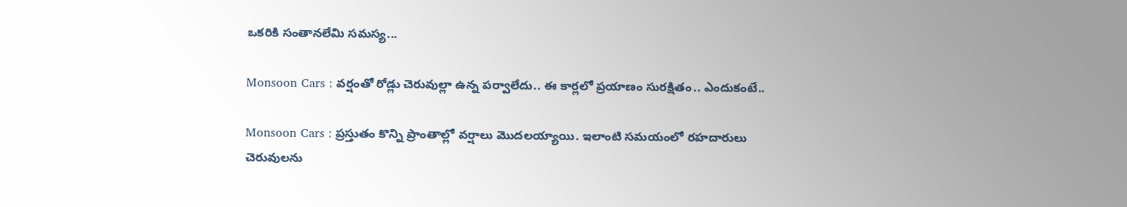ఒకరికి సంతానలేమి సమస్య...

Monsoon Cars : వర్షంతో రోడ్లు చెరువుల్లా ఉన్న పర్వాలేదు.. ఈ కార్లలో ప్రయాణం సురక్షితం.. ఎందుకంటే..

Monsoon Cars : ప్రస్తుతం కొన్ని ప్రాంతాల్లో వర్షాలు మొదలయ్యాయి. ఇలాంటి సమయంలో రహదారులు చెరువులను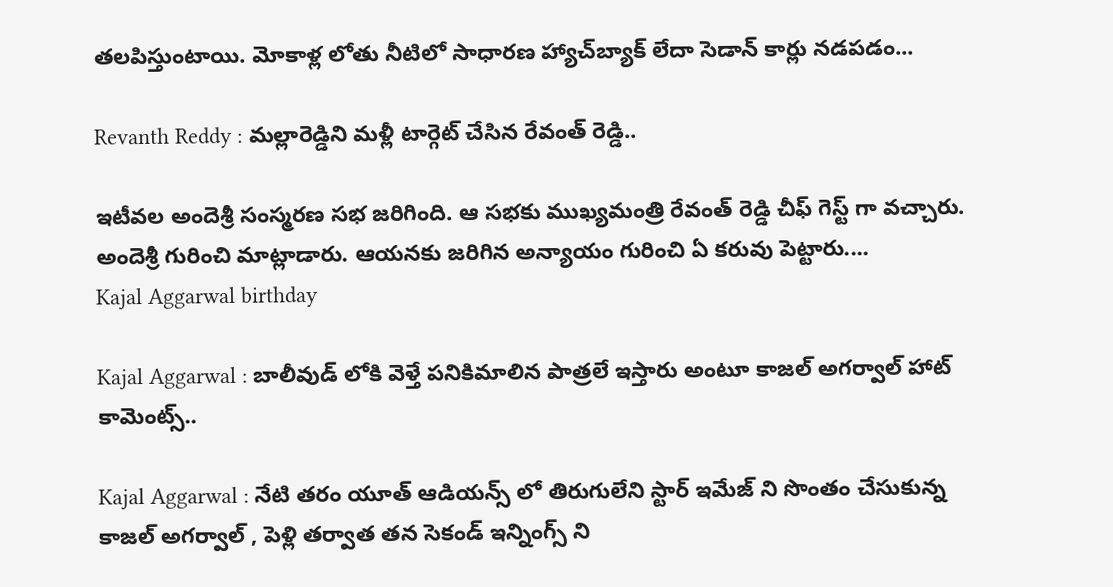తలపిస్తుంటాయి. మోకాళ్ల లోతు నీటిలో సాధారణ హ్యాచ్‌బ్యాక్ లేదా సెడాన్ కార్లు నడపడం...

Revanth Reddy : మల్లారెడ్డిని మళ్లీ టార్గెట్ చేసిన రేవంత్ రెడ్డి..

ఇటీవల అందెశ్రీ సంస్మరణ సభ జరిగింది. ఆ సభకు ముఖ్యమంత్రి రేవంత్ రెడ్డి చీఫ్ గెస్ట్ గా వచ్చారు. అందెశ్రీ గురించి మాట్లాడారు. ఆయనకు జరిగిన అన్యాయం గురించి ఏ కరువు పెట్టారు....
Kajal Aggarwal birthday

Kajal Aggarwal : బాలీవుడ్ లోకి వెళ్తే పనికిమాలిన పాత్రలే ఇస్తారు అంటూ కాజల్ అగర్వాల్ హాట్ కామెంట్స్..

Kajal Aggarwal : నేటి తరం యూత్ ఆడియన్స్ లో తిరుగులేని స్టార్ ఇమేజ్ ని సొంతం చేసుకున్న కాజల్ అగర్వాల్ , పెళ్లి తర్వాత తన సెకండ్ ఇన్నింగ్స్ ని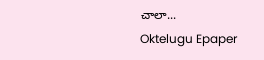చాలా...
Oktelugu Epaper